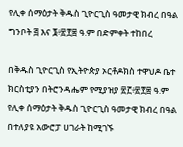የሊቀ ሰማዕታት ቅዱስ ጊዮርጊስ ዓመታዊ ክብረ በዓል ግንቦት ፭ እና ፮፥፳፻፰ ዓ.ም በድምቀት ተከበረ

በቅዱስ ጊዮርጊስ የኢትዮጵያ ኦርቶዶክስ ተዋህዶ ቤተ ክርስቲያን በትሮንዳሔም የሚያዝያ ፳፫፥፳፻፰ ዓ.ም የሊቀ ሰማዕታት ቅዱስ ጊዮርጊስ ዓመታዊ ክብረ በዓል በተለያዩ አውሮፓ ሀገራት ከሚገኙ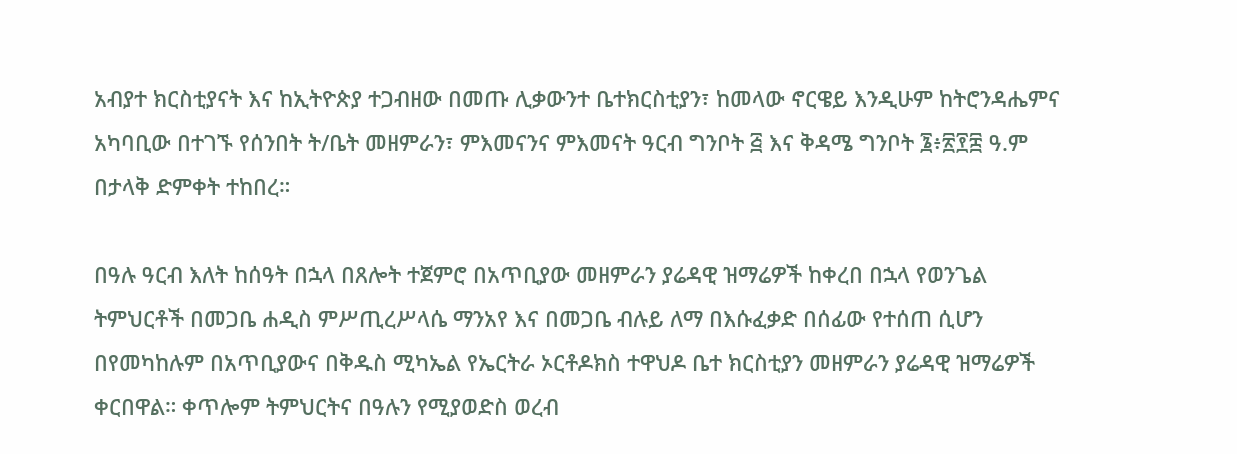አብያተ ክርስቲያናት እና ከኢትዮጵያ ተጋብዘው በመጡ ሊቃውንተ ቤተክርስቲያን፣ ከመላው ኖርዌይ እንዲሁም ከትሮንዳሔምና አካባቢው በተገኙ የሰንበት ት/ቤት መዘምራን፣ ምእመናንና ምእመናት ዓርብ ግንቦት ፭ እና ቅዳሜ ግንቦት ፮፥፳፻፰ ዓ.ም በታላቅ ድምቀት ተከበረ።

በዓሉ ዓርብ እለት ከሰዓት በኋላ በጸሎት ተጀምሮ በአጥቢያው መዘምራን ያሬዳዊ ዝማሬዎች ከቀረበ በኋላ የወንጌል ትምህርቶች በመጋቤ ሐዲስ ምሥጢረሥላሴ ማንአየ እና በመጋቤ ብሉይ ለማ በእሱፈቃድ በሰፊው የተሰጠ ሲሆን በየመካከሉም በአጥቢያውና በቅዱስ ሚካኤል የኤርትራ ኦርቶዶክስ ተዋህዶ ቤተ ክርስቲያን መዘምራን ያሬዳዊ ዝማሬዎች ቀርበዋል። ቀጥሎም ትምህርትና በዓሉን የሚያወድስ ወረብ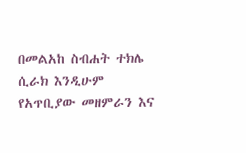በመልአከ ስብሐት ተክሌ ሲራክ እንዲሁም የአጥቢያው መዘምራን እና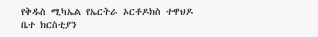የቅዱስ ሚካኤል የኤርትራ ኦርቶዶክስ ተዋህዶ ቤተ ክርስቲያን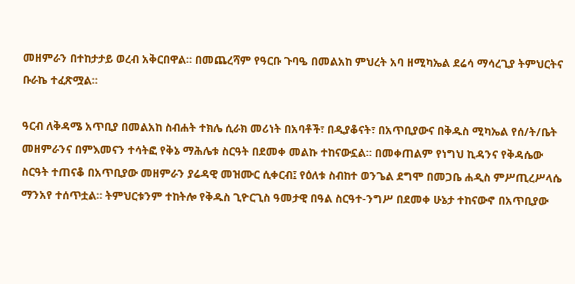መዘምራን በተከታታይ ወረብ አቅርበዋል። በመጨረሻም የዓርቡ ጉባዔ በመልአከ ምህረት አባ ዘሚካኤል ደሬሳ ማሳረጊያ ትምህርትና ቡራኬ ተፈጽሟል።

ዓርብ ለቅዳሜ አጥቢያ በመልአከ ስብሐት ተክሌ ሲራክ መሪነት በአባቶች፣ በዲያቆናት፣ በአጥቢያውና በቅዱስ ሚካኤል የሰ/ት/ቤት መዘምራንና በምእመናን ተሳትፎ የቅኔ ማሕሌቱ ስርዓት በደመቀ መልኩ ተከናውኗል። በመቀጠልም የነግህ ኪዳንና የቅዳሴው ስርዓት ተጠናቆ በአጥቢያው መዘምራን ያሬዳዊ መዝሙር ሲቀርብ፤ የዕለቱ ስብከተ ወንጌል ደግሞ በመጋቤ ሐዲስ ምሥጢረሥላሴ ማንአየ ተሰጥቷል። ትምህርቱንም ተከትሎ የቅዱስ ጊዮርጊስ ዓመታዊ በዓል ስርዓተ-ንግሥ በደመቀ ሁኔታ ተከናውኖ በአጥቢያው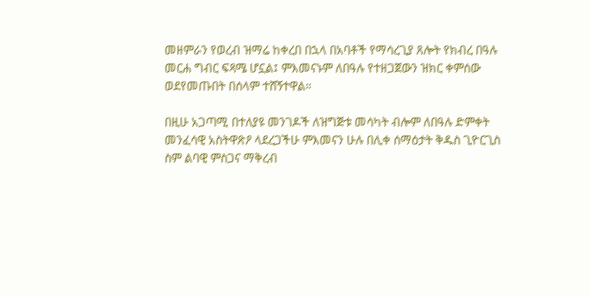መዘምራን የወረብ ዝማሬ ከቀረበ በኋላ በአባቶች የማሳረጊያ ጸሎት የክብረ በዓሉ መርሐ ግብር ፍጻሜ ሆኗል፤ ምእመናኑም ለበዓሉ የተዘጋጀውን ዝክር ቀምሰው ወደየመጡበት በሰላም ተሸኝተዋል።

በዚሁ አጋጣሚ በተለያዩ መንገዶች ለዝግጅቱ መሳካት ብሎም ለበዓሉ ድምቀት መንፈሳዊ አስትዋጽዖ ላደረጋችሁ ምእመናን ሁሉ በሊቀ ሰማዕታት ቅዱስ ጊዮርጊስ ስም ልባዊ ምስጋና ማቅረብ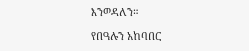እንወዳለን።

የበዓሉን አከባበር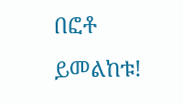በፎቶ ይመልከቱ!